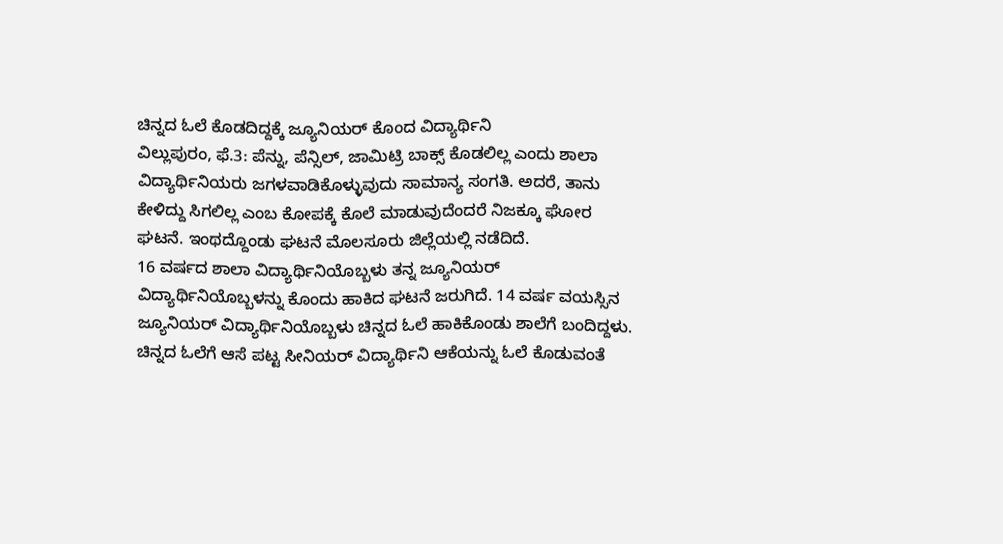ಚಿನ್ನದ ಓಲೆ ಕೊಡದಿದ್ದಕ್ಕೆ ಜ್ಯೂನಿಯರ್ ಕೊಂದ ವಿದ್ಯಾರ್ಥಿನಿ
ವಿಲ್ಲುಪುರಂ, ಫೆ.3: ಪೆನ್ನು, ಪೆನ್ಸಿಲ್, ಜಾಮಿಟ್ರಿ ಬಾಕ್ಸ್ ಕೊಡಲಿಲ್ಲ ಎಂದು ಶಾಲಾ ವಿದ್ಯಾರ್ಥಿನಿಯರು ಜಗಳವಾಡಿಕೊಳ್ಳುವುದು ಸಾಮಾನ್ಯ ಸಂಗತಿ. ಅದರೆ, ತಾನು ಕೇಳಿದ್ದು ಸಿಗಲಿಲ್ಲ ಎಂಬ ಕೋಪಕ್ಕೆ ಕೊಲೆ ಮಾಡುವುದೆಂದರೆ ನಿಜಕ್ಕೂ ಘೋರ ಘಟನೆ. ಇಂಥದ್ದೊಂಡು ಘಟನೆ ಮೊಲಸೂರು ಜಿಲ್ಲೆಯಲ್ಲಿ ನಡೆದಿದೆ.
16 ವರ್ಷದ ಶಾಲಾ ವಿದ್ಯಾರ್ಥಿನಿಯೊಬ್ಬಳು ತನ್ನ ಜ್ಯೂನಿಯರ್ ವಿದ್ಯಾರ್ಥಿನಿಯೊಬ್ಬಳನ್ನು ಕೊಂದು ಹಾಕಿದ ಘಟನೆ ಜರುಗಿದೆ. 14 ವರ್ಷ ವಯಸ್ಸಿನ ಜ್ಯೂನಿಯರ್ ವಿದ್ಯಾರ್ಥಿನಿಯೊಬ್ಬಳು ಚಿನ್ನದ ಓಲೆ ಹಾಕಿಕೊಂಡು ಶಾಲೆಗೆ ಬಂದಿದ್ದಳು. ಚಿನ್ನದ ಓಲೆಗೆ ಆಸೆ ಪಟ್ಟ ಸೀನಿಯರ್ ವಿದ್ಯಾರ್ಥಿನಿ ಆಕೆಯನ್ನು ಓಲೆ ಕೊಡುವಂತೆ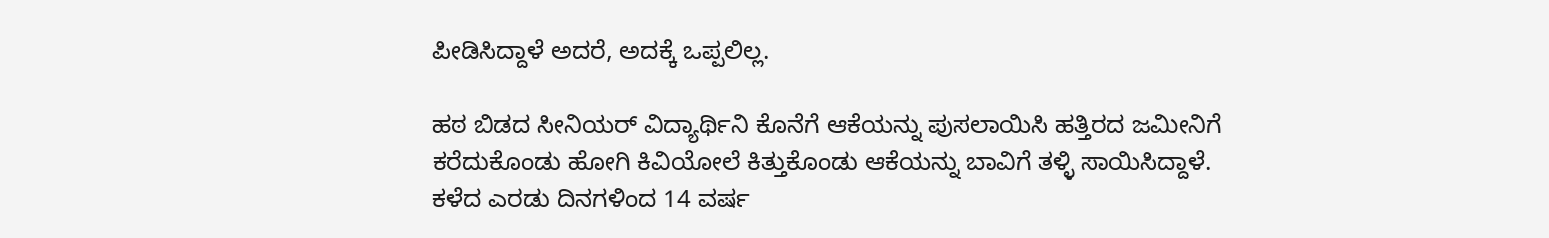ಪೀಡಿಸಿದ್ದಾಳೆ ಅದರೆ, ಅದಕ್ಕೆ ಒಪ್ಪಲಿಲ್ಲ.

ಹಠ ಬಿಡದ ಸೀನಿಯರ್ ವಿದ್ಯಾರ್ಥಿನಿ ಕೊನೆಗೆ ಆಕೆಯನ್ನು ಪುಸಲಾಯಿಸಿ ಹತ್ತಿರದ ಜಮೀನಿಗೆ ಕರೆದುಕೊಂಡು ಹೋಗಿ ಕಿವಿಯೋಲೆ ಕಿತ್ತುಕೊಂಡು ಆಕೆಯನ್ನು ಬಾವಿಗೆ ತಳ್ಳಿ ಸಾಯಿಸಿದ್ದಾಳೆ.
ಕಳೆದ ಎರಡು ದಿನಗಳಿಂದ 14 ವರ್ಷ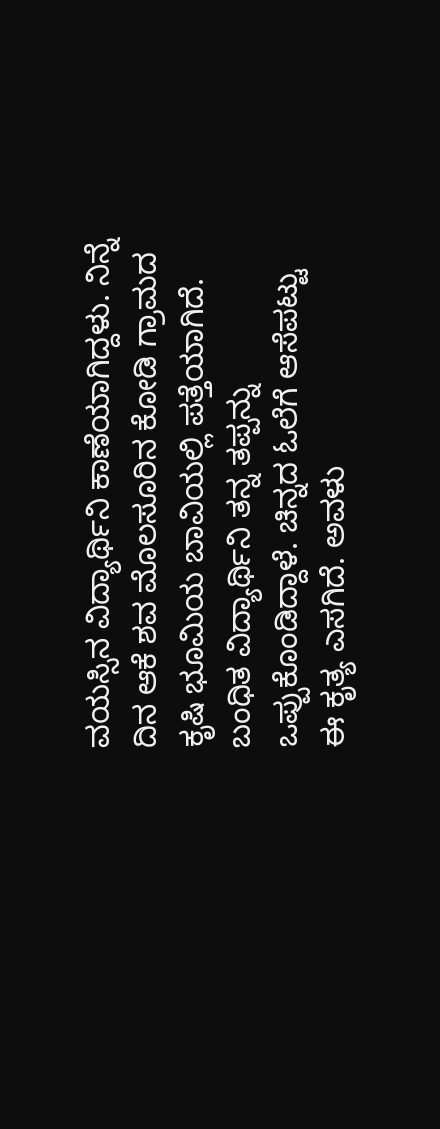ವಯಸ್ಸಿನ ವಿದ್ಯಾರ್ಥಿನಿ ಕಾಣೆಯಾಗಿದ್ದಳು. ನಿನ್ನೆ ದಿನ ಆಕೆ ಶವ ಮೊಲಸೂರಿನ ಕೋಡಿ ಗ್ರಾಮದ ಕೃಷಿ ಭೂಮಿಯ ಬಾವಿಯಲ್ಲಿ ಪತ್ತೆಯಾಗಿದೆ.
ಬಂಧಿತ ವಿದ್ಯಾರ್ಥಿನಿ ತನ್ನ ತಪ್ಪನ್ನು ಒಪ್ಪುಕೊಂಡಿದ್ದಾಳೆ. ಚಿನ್ನದ ಓಲೆಗೆ ಆಸೆಪಟ್ಟು ಈ ಕೃತ್ಯ ಎಸಗಿದೆ. ಅವಳು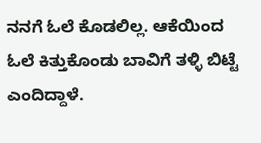ನನಗೆ ಓಲೆ ಕೊಡಲಿಲ್ಲ. ಆಕೆಯಿಂದ ಓಲೆ ಕಿತ್ತುಕೊಂಡು ಬಾವಿಗೆ ತಳ್ಳಿ ಬಿಟ್ಟೆ ಎಂದಿದ್ದಾಳೆ.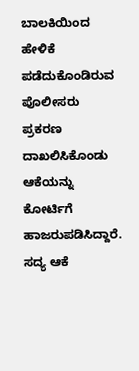ಬಾಲಕಿಯಿಂದ ಹೇಳಿಕೆ ಪಡೆದುಕೊಂಡಿರುವ ಪೊಲೀಸರು ಪ್ರಕರಣ ದಾಖಲಿಸಿಕೊಂಡು ಆಕೆಯನ್ನು ಕೋರ್ಟಿಗೆ ಹಾಜರುಪಡಿಸಿದ್ದಾರೆ. ಸದ್ಯ ಆಕೆ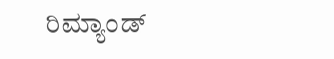ರಿಮ್ಯಾಂಡ್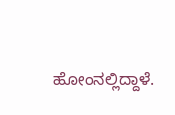ಹೋಂನಲ್ಲಿದ್ದಾಳೆ.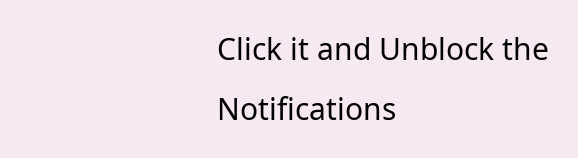Click it and Unblock the Notifications